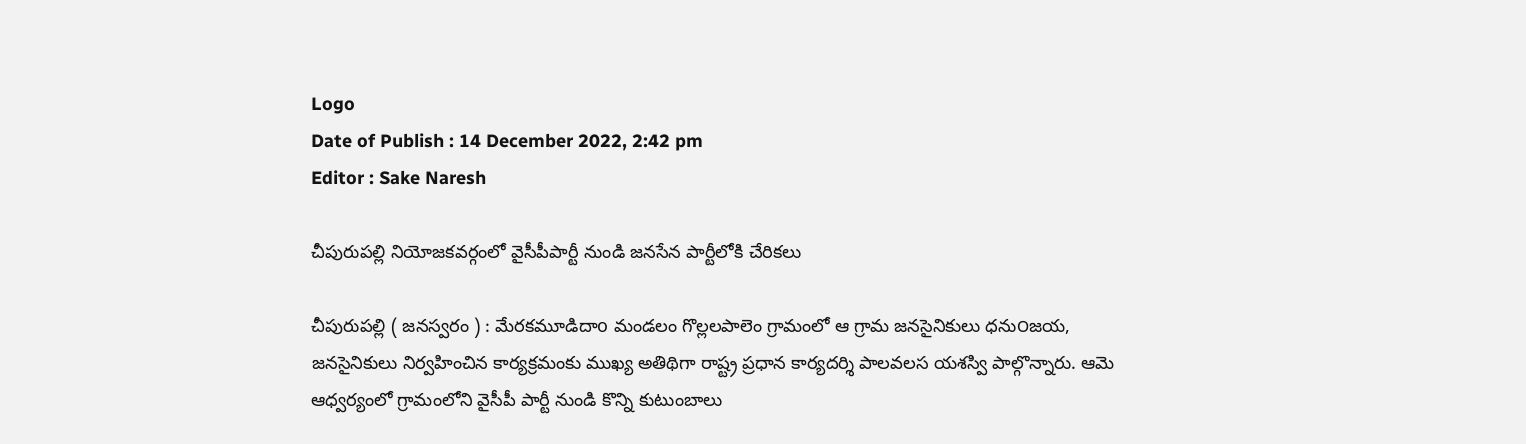Logo
Date of Publish : 14 December 2022, 2:42 pm
Editor : Sake Naresh

చీపురుపల్లి నియోజకవర్గంలో వైసీపీపార్టీ నుండి జనసేన పార్టీలోకి చేరికలు

చీపురుపల్లి ( జనస్వరం ) : మేరకమూడిదాo మండలం గొల్లలపాలెం గ్రామంలో ఆ గ్రామ జనసైనికులు ధను౦జయ, జనసైనికులు నిర్వహించిన కార్యక్రమంకు ముఖ్య అతిథిగా రాష్ట్ర ప్రధాన కార్యదర్శి పాలవలస యశస్వి పాల్గొన్నారు. ఆమె ఆధ్వర్యంలో గ్రామంలోని వైసీపీ పార్టీ నుండి కొన్ని కుటుంబాలు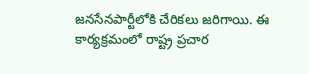జనసేనపార్టీలోకి చేరికలు జరిగాయి. ఈ కార్యక్రమంలో రాష్ట్ర ప్రచార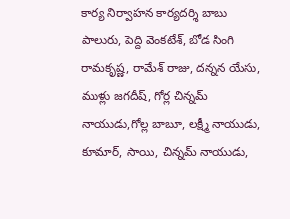కార్య నిర్వాహన కార్యదర్శి బాబు పాలురు, పెద్ది వెంకటేశ్, బోడ సింగి రామకృష్ణ, రామేశ్ రాజు, దన్నన యేసు, ముళ్లు జగదీష్, గోర్ల చిన్నమ్ నాయుడు,గోల్ల బాబూ, లక్ష్మీ నాయుడు, కూమార్, సాయి, చిన్నమ్ నాయుడు,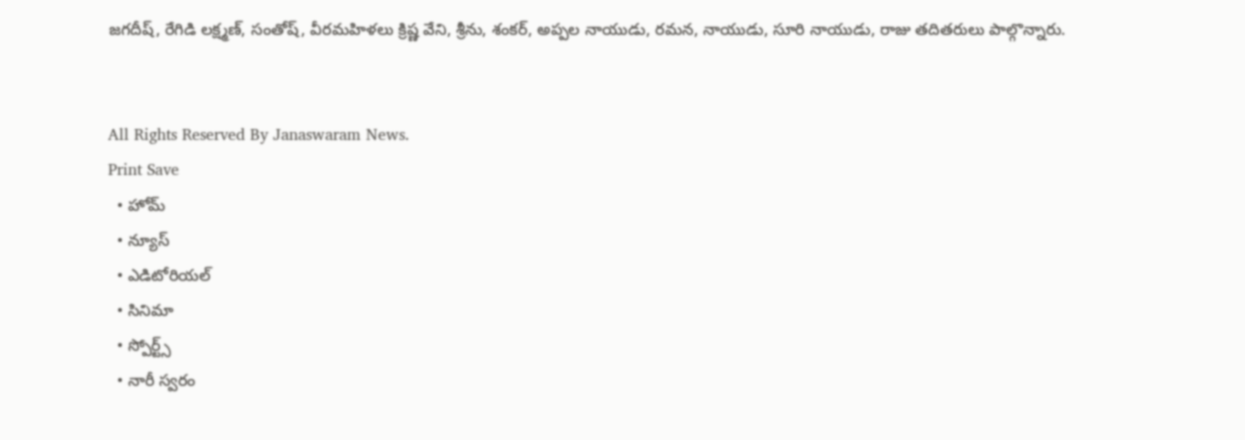జగదీష్, రేగిడి లక్ష్మణ్, సంతోష్, వీరమహిళలు క్రిష్ణ వేని, శ్రీను, శంకర్, అప్పల నాయుడు, రమన, నాయుడు, సూరి నాయుడు, రాజు తదితరులు పాల్గొన్నారు.


All Rights Reserved By Janaswaram News.
Print Save
  • హోమ్
  • న్యూస్
  • ఎడిటోరియల్
  • సినిమా
  • స్పోర్ట్స్
  • నారీ స్వరం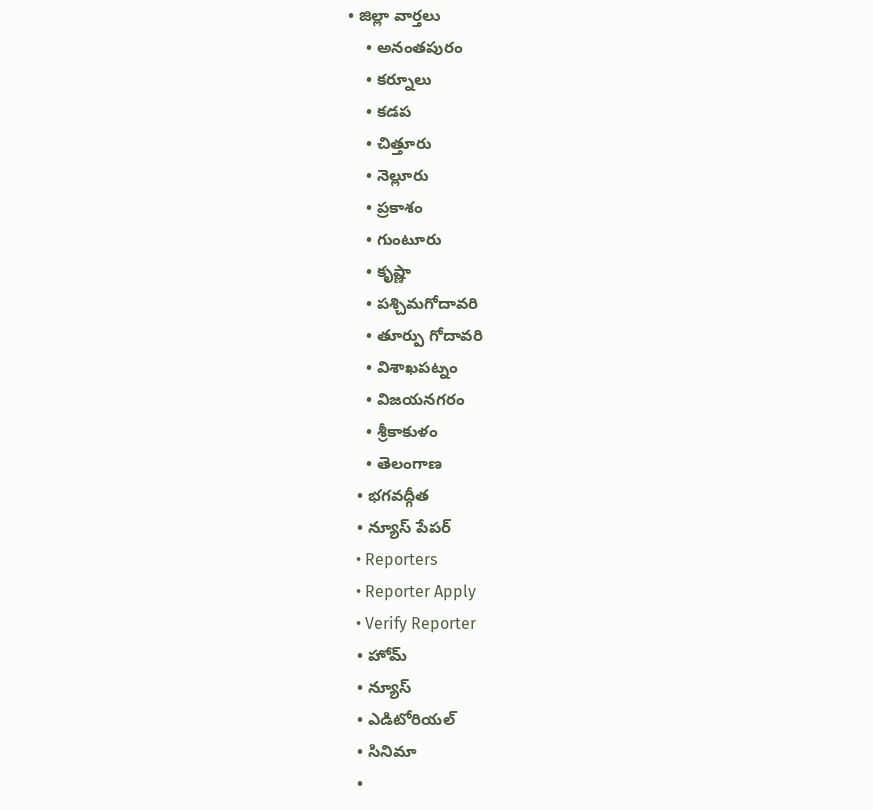• జిల్లా వార్తలు
    • అనంతపురం
    • కర్నూలు
    • కడప
    • చిత్తూరు
    • నెల్లూరు
    • ప్రకాశం
    • గుంటూరు
    • కృష్ణా
    • పశ్చిమగోదావరి
    • తూర్పు గోదావరి
    • విశాఖపట్నం
    • విజయనగరం
    • శ్రీకాకుళం
    • తెలంగాణ
  • భగవద్గీత
  • న్యూస్ పేపర్
  • Reporters
  • Reporter Apply
  • Verify Reporter
  • హోమ్
  • న్యూస్
  • ఎడిటోరియల్
  • సినిమా
  •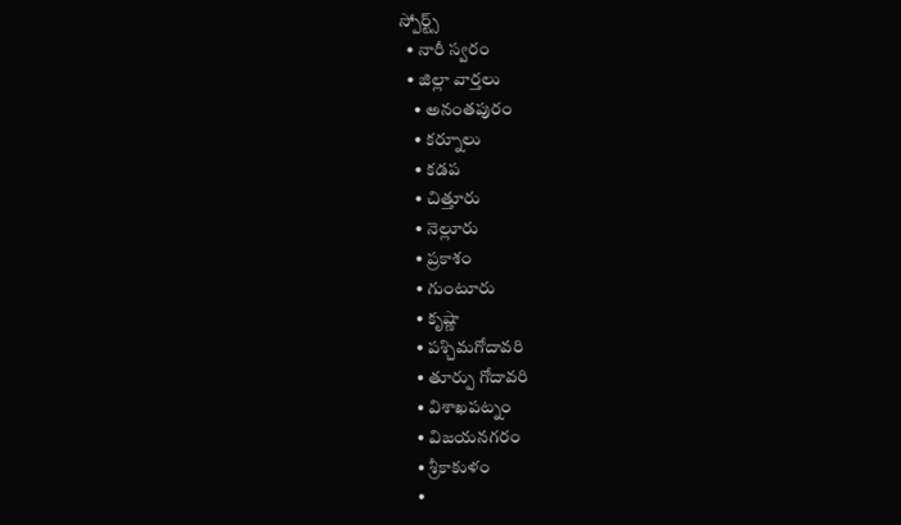స్పోర్ట్స్
  • నారీ స్వరం
  • జిల్లా వార్తలు
    • అనంతపురం
    • కర్నూలు
    • కడప
    • చిత్తూరు
    • నెల్లూరు
    • ప్రకాశం
    • గుంటూరు
    • కృష్ణా
    • పశ్చిమగోదావరి
    • తూర్పు గోదావరి
    • విశాఖపట్నం
    • విజయనగరం
    • శ్రీకాకుళం
    •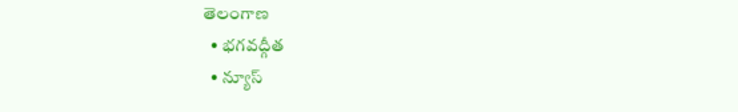తెలంగాణ
  • భగవద్గీత
  • న్యూస్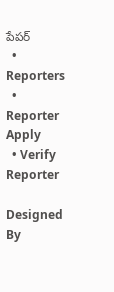పేపర్
  • Reporters
  • Reporter Apply
  • Verify Reporter

Designed By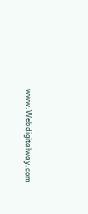www.Webdigitalway.com